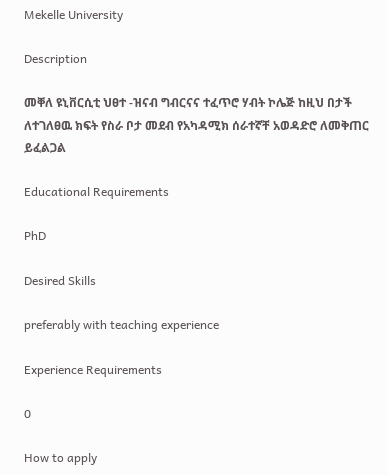Mekelle University

Description

መቐለ ዩኒቨርሲቲ ህፀተ -ዝናብ ግብርናና ተፈጥሮ ሃብት ኮሌጅ ከዚህ በታች ለተገለፀዉ ክፍት የስራ ቦታ መደብ የአካዳሚክ ሰራተኛቸ አወዳድሮ ለመቅጠር ይፈልጋል

Educational Requirements

PhD

Desired Skills

preferably with teaching experience

Experience Requirements

0

How to apply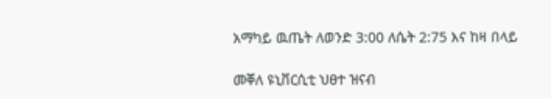አማካይ ዉጤት ለወንድ 3:00 ለሴት 2:75 እና ከዛ በላይ

መቐለ ዩኒቨርሲቲ ህፀተ ዝናብ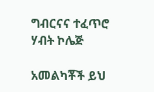ግብርናና ተፈጥሮ ሃብት ኮሌጅ

አመልካቾች ይህ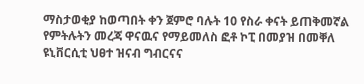ማስታወቂያ ከወጣበት ቀን ጀምሮ ባሉት 10 የስራ ቀናት ይጠቅመኛል የምትሉትን መረጃ ዋናዉና የማይመለስ ፎቶ ኮፒ በመያዝ በመቐለ ዩኒቨርሲቲ ህፀተ ዝናብ ግብርናና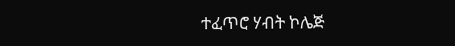ተፈጥሮ ሃብት ኮሌጅ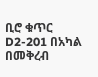ቢሮ ቁጥር D2-201 በአካል በመቅረብ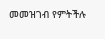መመዝገብ የምትችሉ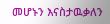መሆኑን እናስታዉቃለን